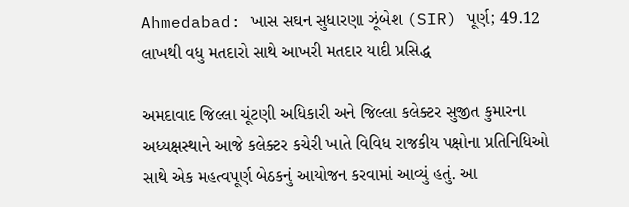Ahmedabad: ખાસ સઘન સુધારણા ઝૂંબેશ (SIR) પૂર્ણ; 49.12 લાખથી વધુ મતદારો સાથે આખરી મતદાર યાદી પ્રસિદ્ધ

અમદાવાદ જિલ્લા ચૂંટણી અધિકારી અને જિલ્લા કલેક્ટર સુજીત કુમારના અધ્યક્ષસ્થાને આજે કલેક્ટર કચેરી ખાતે વિવિધ રાજકીય પક્ષોના પ્રતિનિધિઓ સાથે એક મહત્વપૂર્ણ બેઠકનું આયોજન કરવામાં આવ્યું હતું. આ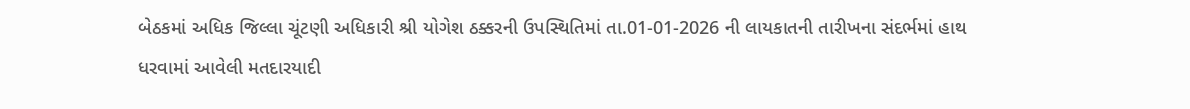બેઠકમાં અધિક જિલ્લા ચૂંટણી અધિકારી શ્રી યોગેશ ઠક્કરની ઉપસ્થિતિમાં તા.01-01-2026 ની લાયકાતની તારીખના સંદર્ભમાં હાથ ધરવામાં આવેલી મતદારયાદી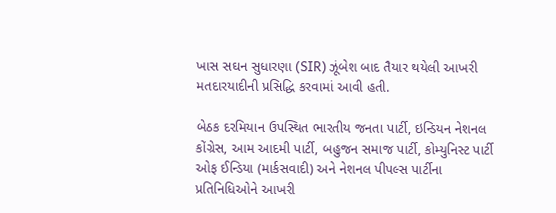ખાસ સઘન સુધારણા (SIR) ઝૂંબેશ બાદ તૈયાર થયેલી આખરી મતદારયાદીની પ્રસિદ્ધિ કરવામાં આવી હતી.

બેઠક દરમિયાન ઉપસ્થિત ભારતીય જનતા પાર્ટી, ઇન્ડિયન નેશનલ કોંગ્રેસ, આમ આદમી પાર્ટી, બહુજન સમાજ પાર્ટી, કોમ્યુનિસ્ટ પાર્ટી ઓફ ઈન્ડિયા (માર્કસવાદી) અને નેશનલ પીપલ્સ પાર્ટીના પ્રતિનિધિઓને આખરી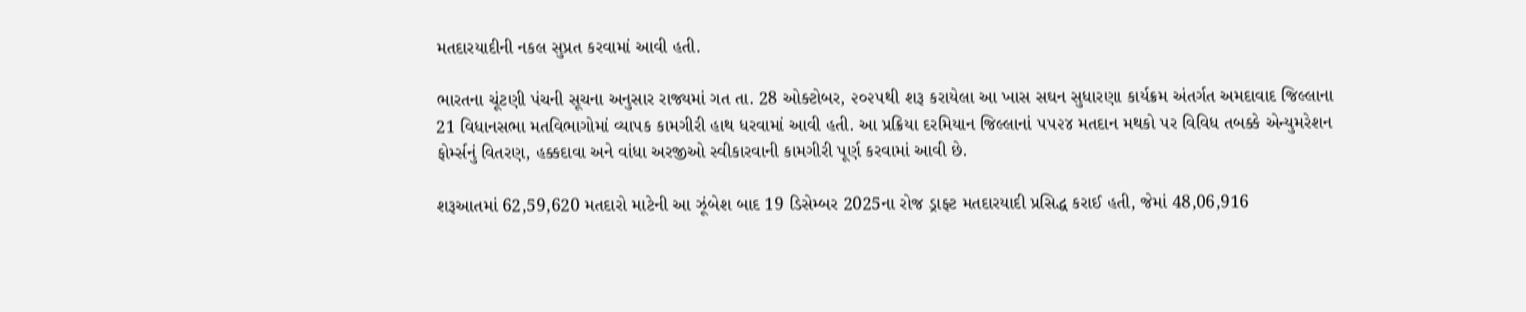મતદારયાદીની નકલ સુપ્રત કરવામાં આવી હતી.

ભારતના ચૂંટણી પંચની સૂચના અનુસાર રાજ્યમાં ગત તા. 28 ઓક્ટોબર, ૨૦૨૫થી શરૂ કરાયેલા આ ખાસ સઘન સુધારણા કાર્યક્રમ અંતર્ગત અમદાવાદ જિલ્લાના 21 વિધાનસભા મતવિભાગોમાં વ્યાપક કામગીરી હાથ ધરવામાં આવી હતી. આ પ્રક્રિયા દરમિયાન જિલ્લાનાં ૫૫૨૪ મતદાન મથકો પર વિવિધ તબક્કે એન્યુમરેશન ફોર્મ્સનું વિતરણ, હક્કદાવા અને વાંધા અરજીઓ સ્વીકારવાની કામગીરી પૂર્ણ કરવામાં આવી છે.

શરૂઆતમાં 62,59,620 મતદારો માટેની આ ઝૂંબેશ બાદ 19 ડિસેમ્બર 2025ના રોજ ડ્રાફ્ટ મતદારયાદી પ્રસિદ્ધ કરાઈ હતી, જેમાં 48,06,916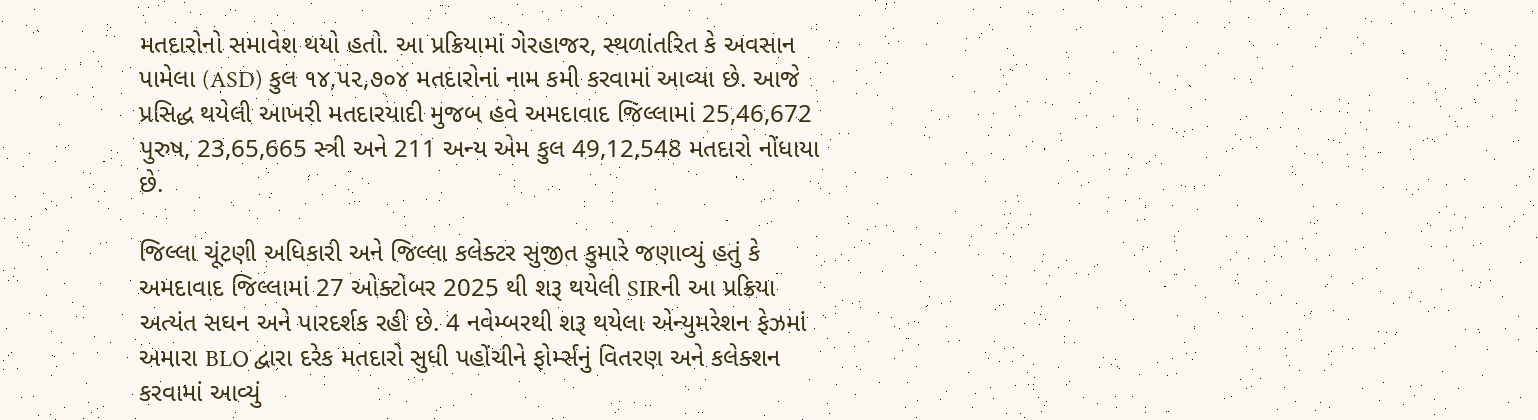મતદારોનો સમાવેશ થયો હતો. આ પ્રક્રિયામાં ગેરહાજર, સ્થળાંતરિત કે અવસાન પામેલા (ASD) કુલ ૧૪,૫૨,૭૦૪ મતદારોનાં નામ કમી કરવામાં આવ્યા છે. આજે પ્રસિદ્ધ થયેલી આખરી મતદારયાદી મુજબ હવે અમદાવાદ જિલ્લામાં 25,46,672 પુરુષ, 23,65,665 સ્ત્રી અને 211 અન્ય એમ કુલ 49,12,548 મતદારો નોંધાયા છે.

જિલ્લા ચૂંટણી અધિકારી અને જિલ્લા કલેક્ટર સુજીત કુમારે જણાવ્યું હતું કે અમદાવાદ જિલ્લામાં 27 ઓક્ટોબર 2025 થી શરૂ થયેલી SIRની આ પ્રક્રિયા અત્યંત સઘન અને પારદર્શક રહી છે. 4 નવેમ્બરથી શરૂ થયેલા એન્યુમરેશન ફેઝમાં અમારા BLO દ્વારા દરેક મતદારો સુધી પહોંચીને ફોર્મ્સનું વિતરણ અને કલેક્શન કરવામાં આવ્યું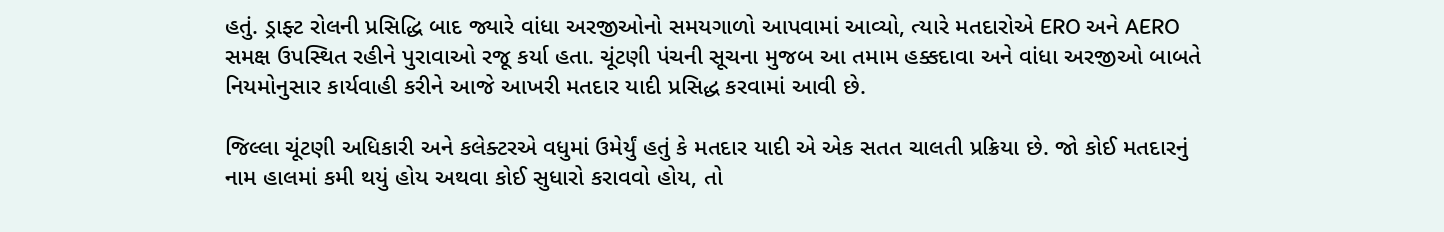હતું. ડ્રાફ્ટ રોલની પ્રસિદ્ધિ બાદ જ્યારે વાંધા અરજીઓનો સમયગાળો આપવામાં આવ્યો, ત્યારે મતદારોએ ERO અને AERO સમક્ષ ઉપસ્થિત રહીને પુરાવાઓ રજૂ કર્યા હતા. ચૂંટણી પંચની સૂચના મુજબ આ તમામ હક્કદાવા અને વાંધા અરજીઓ બાબતે નિયમોનુસાર કાર્યવાહી કરીને આજે આખરી મતદાર યાદી પ્રસિદ્ધ કરવામાં આવી છે.

જિલ્લા ચૂંટણી અધિકારી અને કલેક્ટરએ વધુમાં ઉમેર્યું હતું કે મતદાર યાદી એ એક સતત ચાલતી પ્રક્રિયા છે. જો કોઈ મતદારનું નામ હાલમાં કમી થયું હોય અથવા કોઈ સુધારો કરાવવો હોય, તો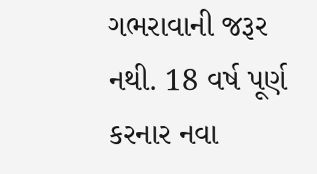ગભરાવાની જરૂર નથી. 18 વર્ષ પૂર્ણ કરનાર નવા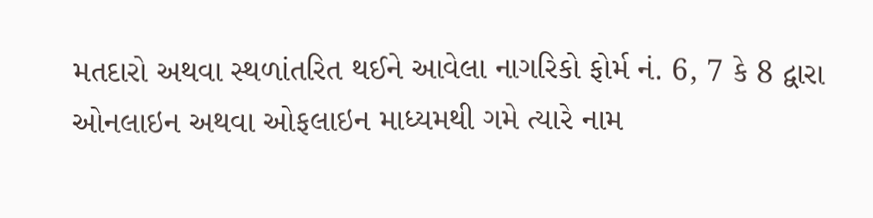મતદારો અથવા સ્થળાંતરિત થઈને આવેલા નાગરિકો ફોર્મ નં. 6, 7 કે 8 દ્વારા ઓનલાઇન અથવા ઓફલાઇન માધ્યમથી ગમે ત્યારે નામ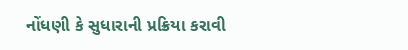નોંધણી કે સુધારાની પ્રક્રિયા કરાવી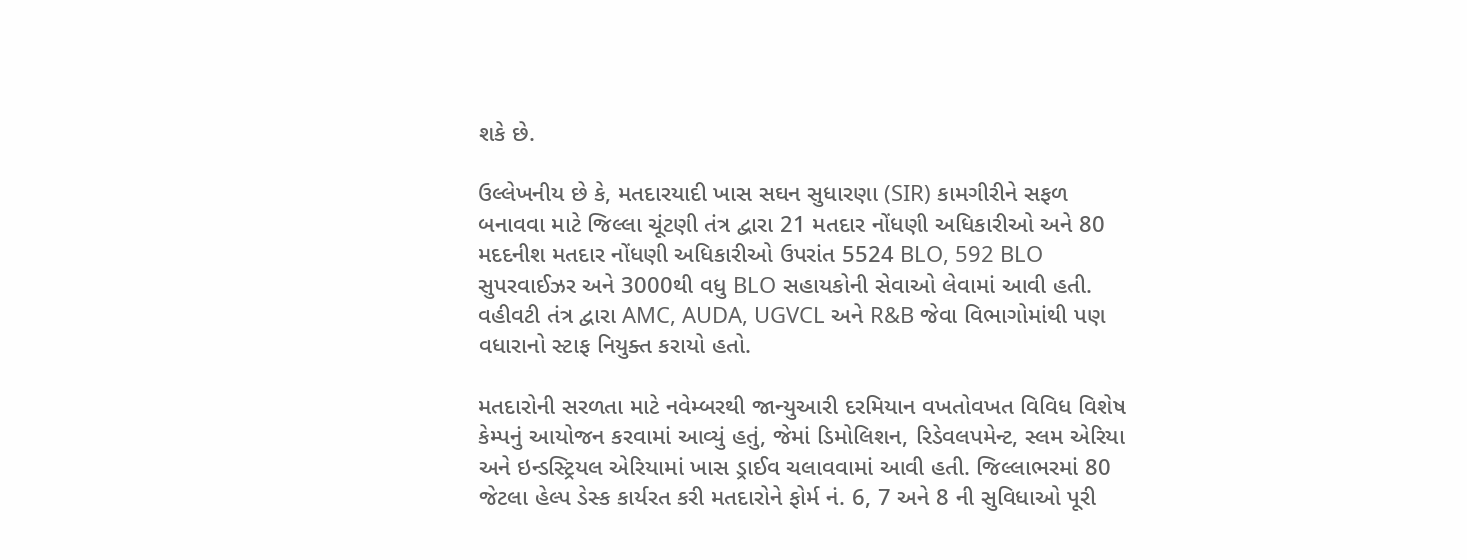શકે છે.

ઉલ્લેખનીય છે કે, મતદારયાદી ખાસ સઘન સુધારણા (SIR) કામગીરીને સફળ બનાવવા માટે જિલ્લા ચૂંટણી તંત્ર દ્વારા 21 મતદાર નોંધણી અધિકારીઓ અને 80 મદદનીશ મતદાર નોંધણી અધિકારીઓ ઉપરાંત 5524 BLO, 592 BLO સુપરવાઈઝર અને 3000થી વધુ BLO સહાયકોની સેવાઓ લેવામાં આવી હતી. વહીવટી તંત્ર દ્વારા AMC, AUDA, UGVCL અને R&B જેવા વિભાગોમાંથી પણ વધારાનો સ્ટાફ નિયુક્ત કરાયો હતો.

મતદારોની સરળતા માટે નવેમ્બરથી જાન્યુઆરી દરમિયાન વખતોવખત વિવિધ વિશેષ કેમ્પનું આયોજન કરવામાં આવ્યું હતું, જેમાં ડિમોલિશન, રિડેવલપમેન્ટ, સ્લમ એરિયા અને ઇન્ડસ્ટ્રિયલ એરિયામાં ખાસ ડ્રાઈવ ચલાવવામાં આવી હતી. જિલ્લાભરમાં 80 જેટલા હેલ્પ ડેસ્ક કાર્યરત કરી મતદારોને ફોર્મ નં. 6, 7 અને 8 ની સુવિધાઓ પૂરી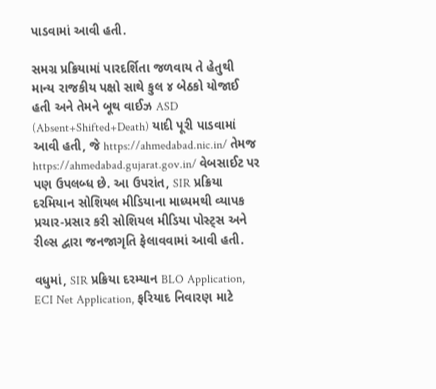પાડવામાં આવી હતી.

સમગ્ર પ્રક્રિયામાં પારદર્શિતા જળવાય તે હેતુથી માન્ય રાજકીય પક્ષો સાથે કુલ ૪ બેઠકો યોજાઈ હતી અને તેમને બૂથ વાઈઝ ASD (Absent+Shifted+Death) યાદી પૂરી પાડવામાં આવી હતી, જે https://ahmedabad.nic.in/ તેમજ https://ahmedabad.gujarat.gov.in/ વેબસાઈટ પર પણ ઉપલબ્ધ છે. આ ઉપરાંત, SIR પ્રક્રિયા દરમિયાન સોશિયલ મીડિયાના માધ્યમથી વ્યાપક પ્રચાર-પ્રસાર કરી સોશિયલ મીડિયા પોસ્ટ્સ અને રીલ્સ દ્વારા જનજાગૃતિ ફેલાવવામાં આવી હતી.

વધુમાં, SIR પ્રક્રિયા દરમ્યાન BLO Application, ECI Net Application, ફરિયાદ નિવારણ માટે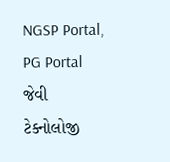NGSP Portal, PG Portal જેવી ટેક્નોલોજી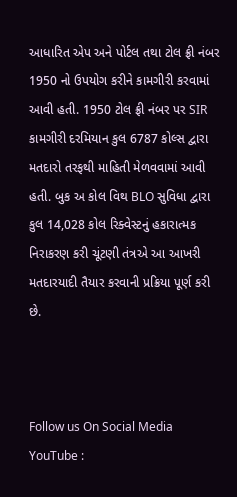આધારિત એપ અને પોર્ટલ તથા ટોલ ફ્રી નંબર 1950 નો ઉપયોગ કરીને કામગીરી કરવામાં આવી હતી. 1950 ટોલ ફ્રી નંબર પર SIR કામગીરી દરમિયાન કુલ 6787 કોલ્સ દ્વારા મતદારો તરફથી માહિતી મેળવવામાં આવી હતી. બુક અ કોલ વિથ BLO સુવિધા દ્વારા કુલ 14,028 કોલ રિક્વેસ્ટનું હકારાત્મક નિરાકરણ કરી ચૂંટણી તંત્રએ આ આખરી મતદારયાદી તૈયાર કરવાની પ્રક્રિયા પૂર્ણ કરી છે.



Follow us On Social Media
YouTube :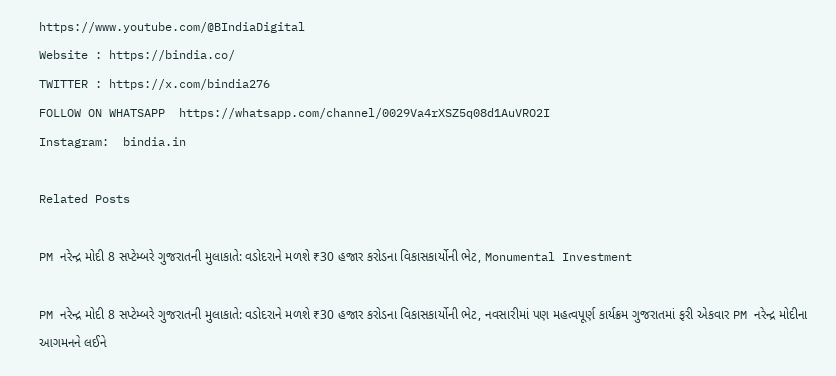https://www.youtube.com/@BIndiaDigital
Website : https://bindia.co/
TWITTER : https://x.com/bindia276
FOLLOW ON WHATSAPP  https://whatsapp.com/channel/0029Va4rXSZ5q08d1AuVRO2I
Instagram:  bindia.in

Related Posts

PM નરેન્દ્ર મોદી 8 સપ્ટેમ્બરે ગુજરાતની મુલાકાતે: વડોદરાને મળશે ₹30 હજાર કરોડના વિકાસકાર્યોની ભેટ, Monumental Investment

PM નરેન્દ્ર મોદી 8 સપ્ટેમ્બરે ગુજરાતની મુલાકાતે: વડોદરાને મળશે ₹30 હજાર કરોડના વિકાસકાર્યોની ભેટ, નવસારીમાં પણ મહત્વપૂર્ણ કાર્યક્રમ ગુજરાતમાં ફરી એકવાર PM નરેન્દ્ર મોદીના આગમનને લઈને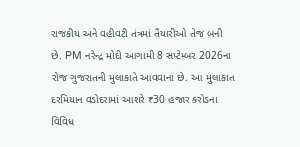રાજકીય અને વહીવટી તંત્રમાં તૈયારીઓ તેજ બની છે. PM નરેન્દ્ર મોદી આગામી 8 સપ્ટેમ્બર 2026ના રોજ ગુજરાતની મુલાકાતે આવવાના છે. આ મુલાકાત દરમિયાન વડોદરામાં આશરે ₹30 હજાર કરોડના વિવિધ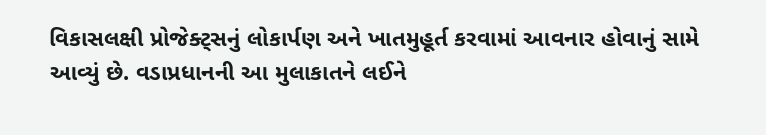વિકાસલક્ષી પ્રોજેક્ટ્સનું લોકાર્પણ અને ખાતમુહૂર્ત કરવામાં આવનાર હોવાનું સામે આવ્યું છે. વડાપ્રધાનની આ મુલાકાતને લઈને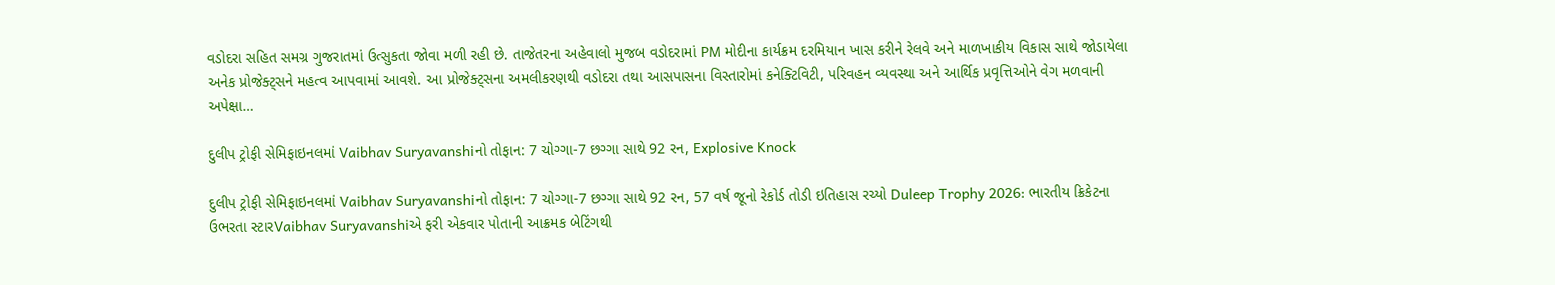વડોદરા સહિત સમગ્ર ગુજરાતમાં ઉત્સુકતા જોવા મળી રહી છે. તાજેતરના અહેવાલો મુજબ વડોદરામાં PM મોદીના કાર્યક્રમ દરમિયાન ખાસ કરીને રેલવે અને માળખાકીય વિકાસ સાથે જોડાયેલા અનેક પ્રોજેક્ટ્સને મહત્વ આપવામાં આવશે. આ પ્રોજેક્ટ્સના અમલીકરણથી વડોદરા તથા આસપાસના વિસ્તારોમાં કનેક્ટિવિટી, પરિવહન વ્યવસ્થા અને આર્થિક પ્રવૃત્તિઓને વેગ મળવાની અપેક્ષા…

દુલીપ ટ્રોફી સેમિફાઇનલમાં Vaibhav Suryavanshiનો તોફાન: 7 ચોગ્ગા-7 છગ્ગા સાથે 92 રન, Explosive Knock

દુલીપ ટ્રોફી સેમિફાઇનલમાં Vaibhav Suryavanshiનો તોફાન: 7 ચોગ્ગા-7 છગ્ગા સાથે 92 રન, 57 વર્ષ જૂનો રેકોર્ડ તોડી ઇતિહાસ રચ્યો Duleep Trophy 2026: ભારતીય ક્રિકેટના ઉભરતા સ્ટારVaibhav Suryavanshiએ ફરી એકવાર પોતાની આક્રમક બેટિંગથી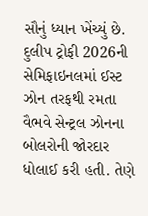સૌનું ધ્યાન ખેંચ્યું છે. દુલીપ ટ્રોફી 2026ની સેમિફાઇનલમાં ઈસ્ટ ઝોન તરફથી રમતા વૈભવે સેન્ટ્રલ ઝોનના બોલરોની જોરદાર ધોલાઈ કરી હતી. તેણે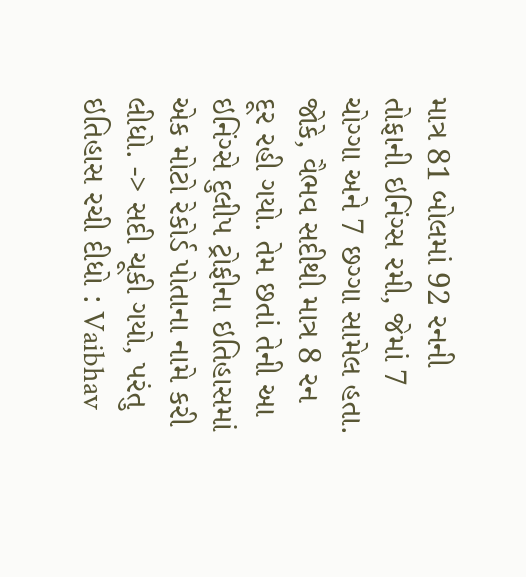માત્ર 81 બોલમાં 92 રનની તોફાની ઇનિંગ્સ રમી, જેમાં 7 ચોગ્ગા અને 7 છગ્ગા સામેલ હતા. જોકે, વૈભવ સદીથી માત્ર 8 રન દૂર રહી ગયો. તેમ છતાં તેની આ ઇનિંગ્સે દુલીપ ટ્રોફીના ઇતિહાસમાં એક મોટો રેકોર્ડ પોતાના નામે કરી લીધો. -> સદી ચૂકી ગયો, પરંતુ ઇતિહાસ રચી દીધો : Vaibhav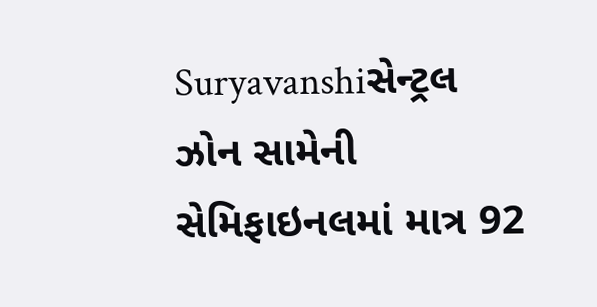Suryavanshiસેન્ટ્રલ ઝોન સામેની સેમિફાઇનલમાં માત્ર 92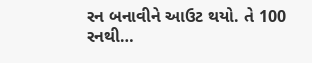રન બનાવીને આઉટ થયો. તે 100 રનથી…